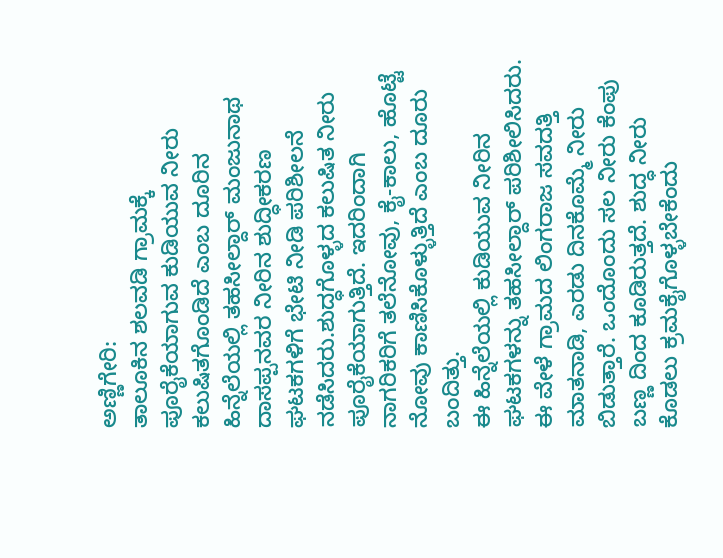ಅಣ್ಣಿಗೇರಿ:
ತಾಲೂಕಿನ ಶಲವಡಿ ಗ್ರಾಮಕ್ಕೆ ಪೂರೈಕೆಯಾಗುವ ಕುಡಿಯುವ ನೀರು ಕಲುಷಿತಗೊಂಡಿದೆ ಎಂಬ ದೂರಿನ ಹಿನ್ನೆಲೆಯಲ್ಲಿ ತಹಸೀಲ್ದಾರ್ ಮಂಜುನಾಥ ದಾಸಪ್ಪನವರ ನೀರಿನ ಶುದ್ಧೀಕರಣ ಘಟಕಗಳಿಗೆ ಭೇಟಿ ನೀಡಿ ಪರಿಶೀಲನೆ ನಡೆಸಿದರು.ಶುದ್ಧಗೊಳ್ಳದ ಕಲುಷಿತ ನೀರು ಪೂರೈಕೆಯಾಗುತ್ತಿದೆ. ಇದರಿಂದಾಗಿ ನಾಗರಿಕರಿಗೆ ತಲೆನೋವು, ಕೈ-ಕಾಲು, ಹೊಟ್ಟೆ ನೋವು ಕಾಣಿಸಿಕೊಳ್ಳುತ್ತಿದೆ ಎಂಬ ದೂರು ಬಂದಿತ್ತು.
ಈ ಹಿನ್ನೆಲೆಯಲ್ಲಿ ಕುಡಿಯುವ ನೀರಿನ ಘಟಕಗಳನ್ನು ತಹಸೀಲ್ದಾರ್ ಪರಿಶೀಲಿಸಿದರು. ಈ ವೇಳೆ ಗ್ರಾಮದ ಲಿಂಗರಾಜ ಸವದತ್ತಿ ಮಾತನಾಡಿ, ಎರಡು ದಿನಕೊಮ್ಮೆ ನೀರು ಬಿಡುತ್ತಾರೆ. ಒಂದೊಂದು ಸಲ ನೀರು ಕೆಂಪು ಬಣ್ಣ ದಿಂದ ಕೂಡಿರುತ್ತದೆ. ಶುದ್ಧ ನೀರು ಕೊಡಲು ಕ್ರಮಕೈಗೊಳ್ಳಬೇಕೆಂದು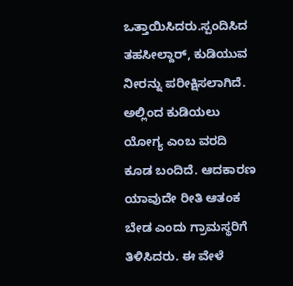ಒತ್ತಾಯಿಸಿದರು.ಸ್ಪಂದಿಸಿದ ತಹಸೀಲ್ದಾರ್, ಕುಡಿಯುವ ನೀರನ್ನು ಪರೀಕ್ಷಿಸಲಾಗಿದೆ. ಅಲ್ಲಿಂದ ಕುಡಿಯಲು ಯೋಗ್ಯ ಎಂಬ ವರದಿ ಕೂಡ ಬಂದಿದೆ. ಆದಕಾರಣ ಯಾವುದೇ ರೀತಿ ಆತಂಕ ಬೇಡ ಎಂದು ಗ್ರಾಮಸ್ಥರಿಗೆ ತಿಳಿಸಿದರು. ಈ ವೇಳೆ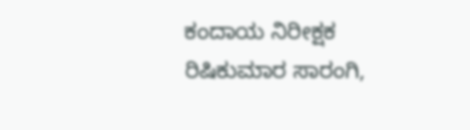ಕಂದಾಯ ನಿರೀಕ್ಷಕ ರಿಷಿಕುಮಾರ ಸಾರಂಗಿ,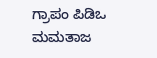ಗ್ರಾಪಂ ಪಿಡಿಒ ಮಮತಾಜ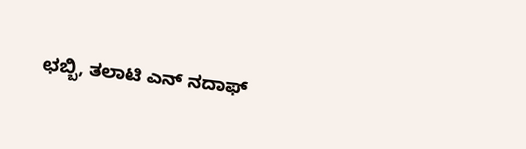ಛಬ್ಬಿ, ತಲಾಟಿ ಎನ್ ನದಾಫ್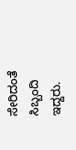ಸೇರಿದಂತೆ ಸಿಬ್ಬಂದಿ ಇದ್ದರು.